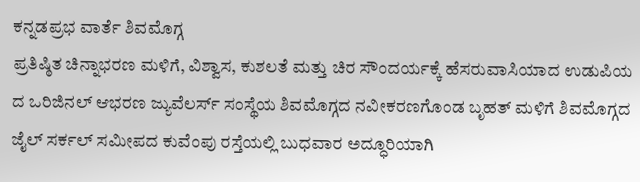ಕನ್ನಡಪ್ರಭ ವಾರ್ತೆ ಶಿವಮೊಗ್ಗ
ಪ್ರತಿಷ್ಠಿತ ಚಿನ್ನಾಭರಣ ಮಳಿಗೆ, ವಿಶ್ವಾಸ, ಕುಶಲತೆ ಮತ್ತು ಚಿರ ಸೌಂದರ್ಯಕ್ಕೆ ಹೆಸರುವಾಸಿಯಾದ ಉಡುಪಿಯ ದ ಒರಿಜಿನಲ್ ಆಭರಣ ಜ್ಯುವೆಲರ್ಸ್ ಸಂಸ್ಥೆಯ ಶಿವಮೊಗ್ಗದ ನವೀಕರಣಗೊಂಡ ಬೃಹತ್ ಮಳಿಗೆ ಶಿವಮೊಗ್ಗದ ಜೈಲ್ ಸರ್ಕಲ್ ಸಮೀಪದ ಕುವೆಂಪು ರಸ್ತೆಯಲ್ಲಿ ಬುಧವಾರ ಅದ್ಧೂರಿಯಾಗಿ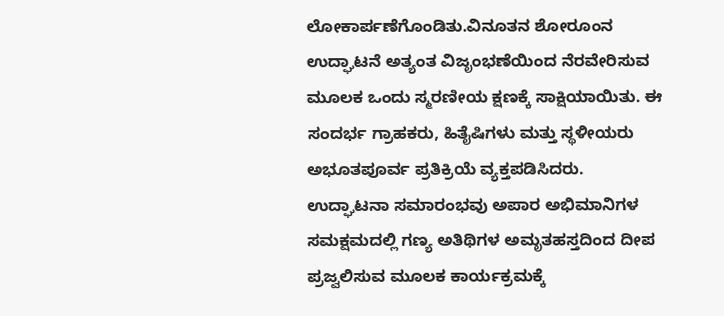ಲೋಕಾರ್ಪಣೆಗೊಂಡಿತು.ವಿನೂತನ ಶೋರೂಂನ ಉದ್ಘಾಟನೆ ಅತ್ಯಂತ ವಿಜೃಂಭಣೆಯಿಂದ ನೆರವೇರಿಸುವ ಮೂಲಕ ಒಂದು ಸ್ಮರಣೀಯ ಕ್ಷಣಕ್ಕೆ ಸಾಕ್ಷಿಯಾಯಿತು. ಈ ಸಂದರ್ಭ ಗ್ರಾಹಕರು, ಹಿತೈಷಿಗಳು ಮತ್ತು ಸ್ಥಳೀಯರು ಅಭೂತಪೂರ್ವ ಪ್ರತಿಕ್ರಿಯೆ ವ್ಯಕ್ತಪಡಿಸಿದರು.
ಉದ್ಘಾಟನಾ ಸಮಾರಂಭವು ಅಪಾರ ಅಭಿಮಾನಿಗಳ ಸಮಕ್ಷಮದಲ್ಲಿ ಗಣ್ಯ ಅತಿಥಿಗಳ ಅಮೃತಹಸ್ತದಿಂದ ದೀಪ ಪ್ರಜ್ವಲಿಸುವ ಮೂಲಕ ಕಾರ್ಯಕ್ರಮಕ್ಕೆ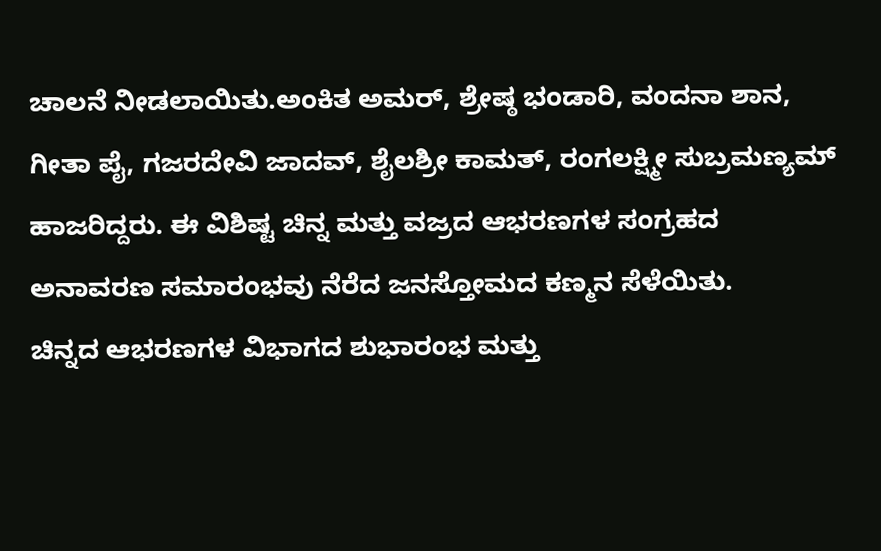ಚಾಲನೆ ನೀಡಲಾಯಿತು.ಅಂಕಿತ ಅಮರ್, ಶ್ರೇಷ್ಠ ಭಂಡಾರಿ, ವಂದನಾ ಶಾನ, ಗೀತಾ ಪೈ, ಗಜರದೇವಿ ಜಾದವ್, ಶೈಲಶ್ರೀ ಕಾಮತ್, ರಂಗಲಕ್ಷ್ಮೀ ಸುಬ್ರಮಣ್ಯಮ್ ಹಾಜರಿದ್ದರು. ಈ ವಿಶಿಷ್ಟ ಚಿನ್ನ ಮತ್ತು ವಜ್ರದ ಆಭರಣಗಳ ಸಂಗ್ರಹದ ಅನಾವರಣ ಸಮಾರಂಭವು ನೆರೆದ ಜನಸ್ತೋಮದ ಕಣ್ಮನ ಸೆಳೆಯಿತು.
ಚಿನ್ನದ ಆಭರಣಗಳ ವಿಭಾಗದ ಶುಭಾರಂಭ ಮತ್ತು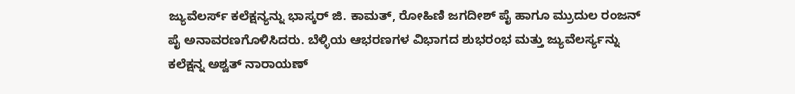ಜ್ಯುವೆಲರ್ಸ್ ಕಲೆಕ್ಷನ್ಯನ್ನು ಭಾಸ್ಕರ್ ಜಿ. ಕಾಮತ್, ರೋಹಿಣಿ ಜಗದೀಶ್ ಪೈ ಹಾಗೂ ಮ್ರುದುಲ ರಂಜನ್ ಪೈ ಅನಾವರಣಗೊಳಿಸಿದರು. ಬೆಳ್ಳಿಯ ಆಭರಣಗಳ ವಿಭಾಗದ ಶುಭರಂಭ ಮತ್ತು ಜ್ಯುವೆಲರ್ಸ್ಯನ್ನು ಕಲೆಕ್ಷನ್ನ ಅಶ್ವತ್ ನಾರಾಯಣ್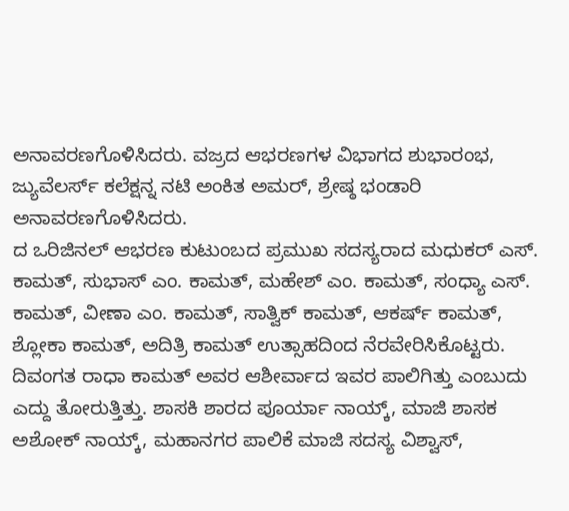ಅನಾವರಣಗೊಳಿಸಿದರು. ವಜ್ರದ ಆಭರಣಗಳ ವಿಭಾಗದ ಶುಭಾರಂಭ, ಜ್ಯುವೆಲರ್ಸ್ ಕಲೆಕ್ಷನ್ನ ನಟಿ ಅಂಕಿತ ಅಮರ್, ಶ್ರೇಷ್ಠ ಭಂಡಾರಿ ಅನಾವರಣಗೊಳಿಸಿದರು.
ದ ಒರಿಜಿನಲ್ ಆಭರಣ ಕುಟುಂಬದ ಪ್ರಮುಖ ಸದಸ್ಯರಾದ ಮಧುಕರ್ ಎಸ್. ಕಾಮತ್, ಸುಭಾಸ್ ಎಂ. ಕಾಮತ್, ಮಹೇಶ್ ಎಂ. ಕಾಮತ್, ಸಂಧ್ಯಾ ಎಸ್. ಕಾಮತ್, ವೀಣಾ ಎಂ. ಕಾಮತ್, ಸಾತ್ವಿಕ್ ಕಾಮತ್, ಆಕರ್ಷ್ ಕಾಮತ್, ಶ್ಲೋಕಾ ಕಾಮತ್, ಅದಿತ್ರಿ ಕಾಮತ್ ಉತ್ಸಾಹದಿಂದ ನೆರವೇರಿಸಿಕೊಟ್ಟರು.
ದಿವಂಗತ ರಾಧಾ ಕಾಮತ್ ಅವರ ಆಶೀರ್ವಾದ ಇವರ ಪಾಲಿಗಿತ್ತು ಎಂಬುದು ಎದ್ದು ತೋರುತ್ತಿತ್ತು. ಶಾಸಕಿ ಶಾರದ ಪೂರ್ಯಾ ನಾಯ್ಕ್, ಮಾಜಿ ಶಾಸಕ ಅಶೋಕ್ ನಾಯ್ಕ್, ಮಹಾನಗರ ಪಾಲಿಕೆ ಮಾಜಿ ಸದಸ್ಯ ವಿಶ್ವಾಸ್,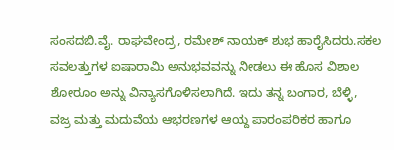ಸಂಸದಬಿ.ವೈ. ರಾಘವೇಂದ್ರ, ರಮೇಶ್ ನಾಯಕ್ ಶುಭ ಹಾರೈಸಿದರು.ಸಕಲ ಸವಲತ್ತುಗಳ ಐಷಾರಾಮಿ ಅನುಭವವನ್ನು ನೀಡಲು ಈ ಹೊಸ ವಿಶಾಲ ಶೋರೂಂ ಅನ್ನು ವಿನ್ಯಾಸಗೊಳಿಸಲಾಗಿದೆ. ಇದು ತನ್ನ ಬಂಗಾರ, ಬೆಳ್ಳಿ, ವಜ್ರ ಮತ್ತು ಮದುವೆಯ ಆಭರಣಗಳ ಆಯ್ದ ಪಾರಂಪರಿಕರ ಹಾಗೂ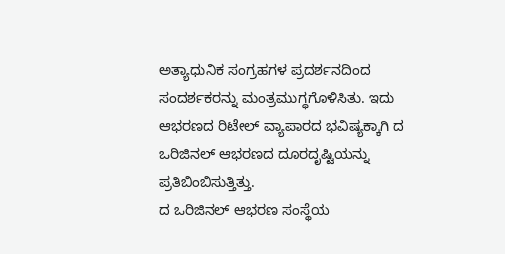ಅತ್ಯಾಧುನಿಕ ಸಂಗ್ರಹಗಳ ಪ್ರದರ್ಶನದಿಂದ ಸಂದರ್ಶಕರನ್ನು ಮಂತ್ರಮುಗ್ಧಗೊಳಿಸಿತು. ಇದು ಆಭರಣದ ರಿಟೇಲ್ ವ್ಯಾಪಾರದ ಭವಿಷ್ಯಕ್ಕಾಗಿ ದ ಒರಿಜಿನಲ್ ಆಭರಣದ ದೂರದೃಷ್ಟಿಯನ್ನು ಪ್ರತಿಬಿಂಬಿಸುತ್ತಿತ್ತು.
ದ ಒರಿಜಿನಲ್ ಆಭರಣ ಸಂಸ್ಥೆಯ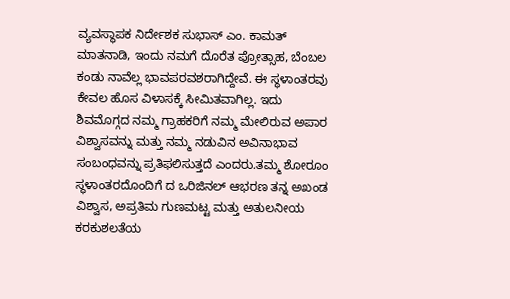ವ್ಯವಸ್ಥಾಪಕ ನಿರ್ದೇಶಕ ಸುಭಾಸ್ ಎಂ. ಕಾಮತ್ ಮಾತನಾಡಿ, ಇಂದು ನಮಗೆ ದೊರೆತ ಪ್ರೋತ್ಸಾಹ, ಬೆಂಬಲ ಕಂಡು ನಾವೆಲ್ಲ ಭಾವಪರವಶರಾಗಿದ್ದೇವೆ. ಈ ಸ್ಥಳಾಂತರವು ಕೇವಲ ಹೊಸ ವಿಳಾಸಕ್ಕೆ ಸೀಮಿತವಾಗಿಲ್ಲ. ಇದು ಶಿವಮೊಗ್ಗದ ನಮ್ಮ ಗ್ರಾಹಕರಿಗೆ ನಮ್ಮ ಮೇಲಿರುವ ಅಪಾರ ವಿಶ್ವಾಸವನ್ನು ಮತ್ತು ನಮ್ಮ ನಡುವಿನ ಅವಿನಾಭಾವ ಸಂಬಂಧವನ್ನು ಪ್ರತಿಫಲಿಸುತ್ತದೆ ಎಂದರು.ತಮ್ಮ ಶೋರೂಂ ಸ್ಥಳಾಂತರದೊಂದಿಗೆ ದ ಒರಿಜಿನಲ್ ಆಭರಣ ತನ್ನ ಅಖಂಡ ವಿಶ್ವಾಸ, ಅಪ್ರತಿಮ ಗುಣಮಟ್ಟ ಮತ್ತು ಅತುಲನೀಯ ಕರಕುಶಲತೆಯ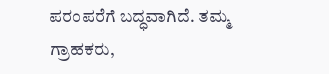ಪರಂಪರೆಗೆ ಬದ್ಧವಾಗಿದೆ. ತಮ್ಮ ಗ್ರಾಹಕರು,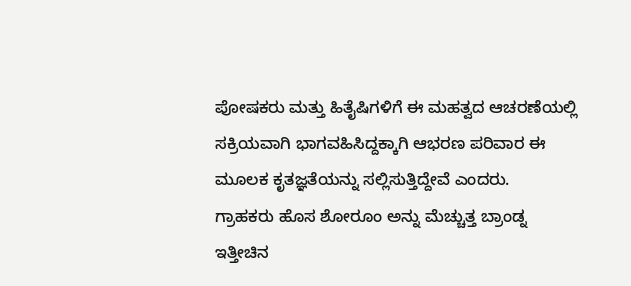ಪೋಷಕರು ಮತ್ತು ಹಿತೈಷಿಗಳಿಗೆ ಈ ಮಹತ್ವದ ಆಚರಣೆಯಲ್ಲಿ ಸಕ್ರಿಯವಾಗಿ ಭಾಗವಹಿಸಿದ್ದಕ್ಕಾಗಿ ಆಭರಣ ಪರಿವಾರ ಈ ಮೂಲಕ ಕೃತಜ್ಞತೆಯನ್ನು ಸಲ್ಲಿಸುತ್ತಿದ್ದೇವೆ ಎಂದರು.
ಗ್ರಾಹಕರು ಹೊಸ ಶೋರೂಂ ಅನ್ನು ಮೆಚ್ಚುತ್ತ ಬ್ರಾಂಡ್ನ ಇತ್ತೀಚಿನ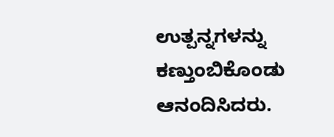ಉತ್ಪನ್ನಗಳನ್ನು ಕಣ್ತುಂಬಿಕೊಂಡು ಆನಂದಿಸಿದರು.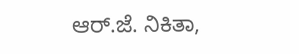ಆರ್.ಜೆ. ನಿಕಿತಾ,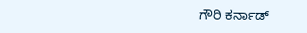ಗೌರಿ ಕರ್ನಾಡ್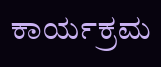ಕಾರ್ಯಕ್ರಮ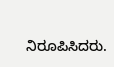ನಿರೂಪಿಸಿದರು.